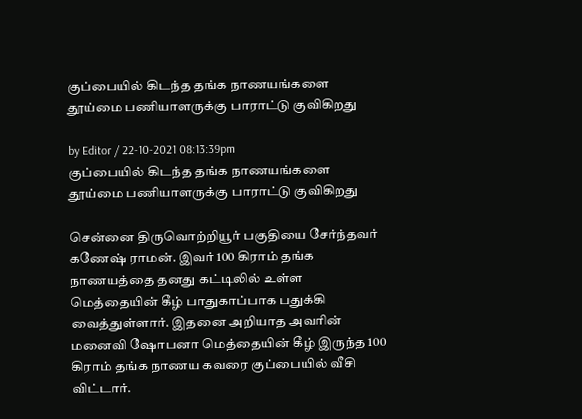குப்பையில் கிடந்த தங்க நாணயங்களை தூய்மை பணியாளருக்கு பாராட்டு குவிகிறது

by Editor / 22-10-2021 08:13:39pm
குப்பையில் கிடந்த தங்க நாணயங்களை தூய்மை பணியாளருக்கு பாராட்டு குவிகிறது

சென்னை திருவொற்றியூர் பகுதியை சேர்ந்தவர் கணேஷ் ராமன். இவர் 100 கிராம் தங்க நாணயத்தை தனது கட்டிலில் உள்ள மெத்தையின் கீழ் பாதுகாப்பாக பதுக்கி வைத்துள்ளார். இதனை அறியாத அவரின் மனைவி ஷோபனா மெத்தையின் கீழ் இருந்த 100 கிராம் தங்க நாணய கவரை குப்பையில் வீசி விட்டார்.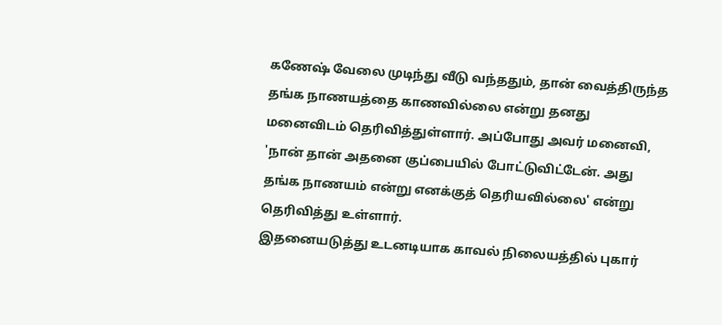கணேஷ் வேலை முடிந்து வீடு வந்ததும், தான் வைத்திருந்த தங்க நாணயத்தை காணவில்லை என்று தனது மனைவிடம் தெரிவித்துள்ளார். அப்போது அவர் மனைவி, 'நான் தான் அதனை குப்பையில் போட்டுவிட்டேன். அது தங்க நாணயம் என்று எனக்குத் தெரியவில்லை' என்று தெரிவித்து உள்ளார்.
இதனையடுத்து உடனடியாக காவல் நிலையத்தில் புகார்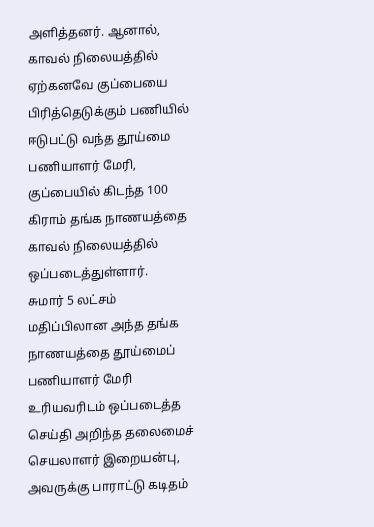அளித்தனர். ஆனால், காவல் நிலையத்தில் ஏற்கனவே குப்பையை பிரித்தெடுக்கும் பணியில் ஈடுபட்டு வந்த தூய்மை பணியாளர் மேரி, குப்பையில் கிடந்த 100 கிராம் தங்க நாணயத்தை காவல் நிலையத்தில் ஒப்படைத்துள்ளார்.
சுமார் 5 லட்சம் மதிப்பிலான அந்த தங்க நாணயத்தை தூய்மைப் பணியாளர் மேரி உரியவரிடம் ஒப்படைத்த செய்தி அறிந்த தலைமைச் செயலாளர் இறையன்பு, அவருக்கு பாராட்டு கடிதம்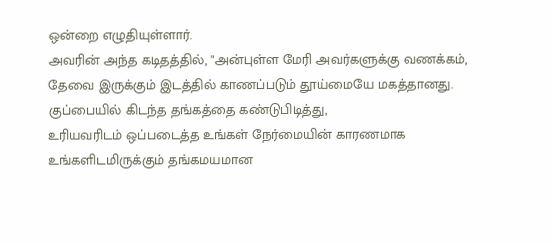ஒன்றை எழுதியுள்ளார்.
அவரின் அந்த கடிதத்தில், "அன்புள்ள மேரி அவர்களுக்கு வணக்கம்,
தேவை இருக்கும் இடத்தில் காணப்படும் தூய்மையே மகத்தானது.
குப்பையில் கிடந்த தங்கத்தை கண்டுபிடித்து,
உரியவரிடம் ஒப்படைத்த உங்கள் நேர்மையின் காரணமாக
உங்களிடமிருக்கும் தங்கமயமான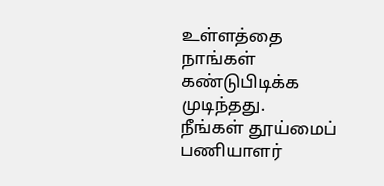உள்ளத்தை
நாங்கள் கண்டுபிடிக்க முடிந்தது.
நீங்கள் தூய்மைப் பணியாளர்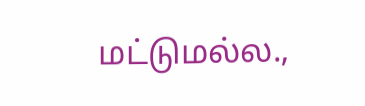மட்டுமல்ல.,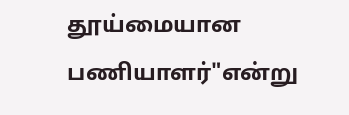தூய்மையான பணியாளர்"என்று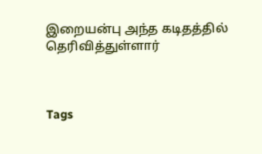இறையன்பு அந்த கடிதத்தில் தெரிவித்துள்ளார்



Tags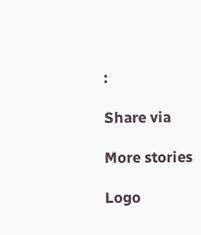:

Share via

More stories

Logo